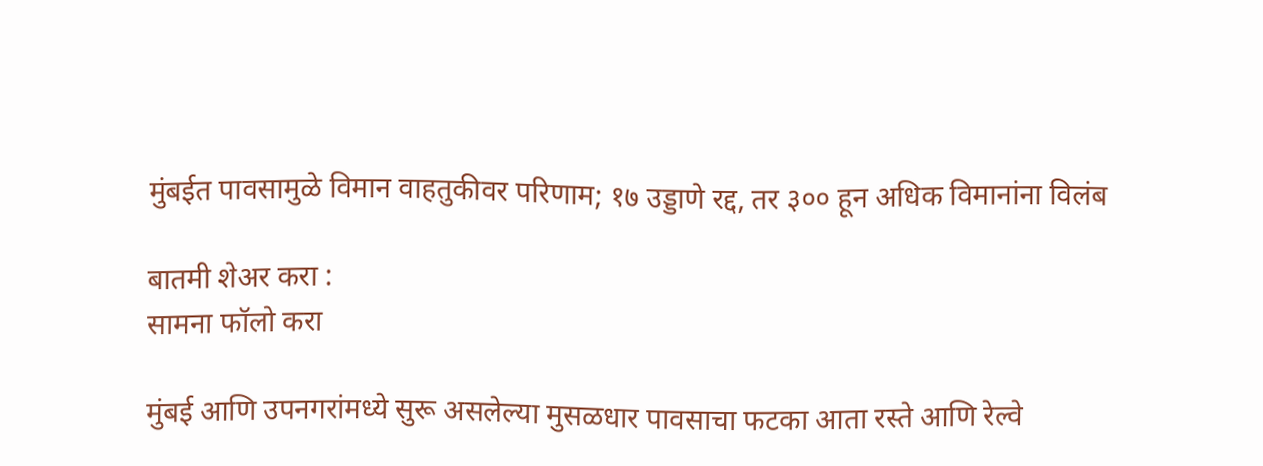मुंबईत पावसामुळे विमान वाहतुकीवर परिणाम; १७ उड्डाणे रद्द, तर ३०० हून अधिक विमानांना विलंब

बातमी शेअर करा :
सामना फॉलो करा

मुंबई आणि उपनगरांमध्ये सुरू असलेल्या मुसळधार पावसाचा फटका आता रस्ते आणि रेल्वे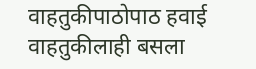वाहतुकीपाठोपाठ हवाई वाहतुकीलाही बसला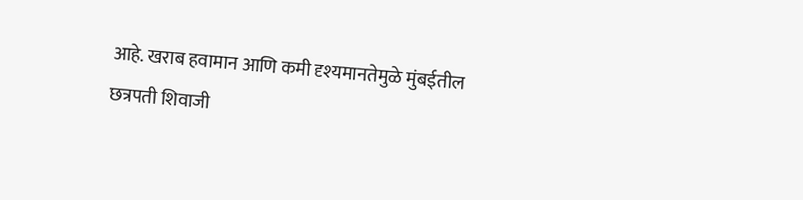आहे. खराब हवामान आणि कमी दृश्यमानतेमुळे मुंबईतील छत्रपती शिवाजी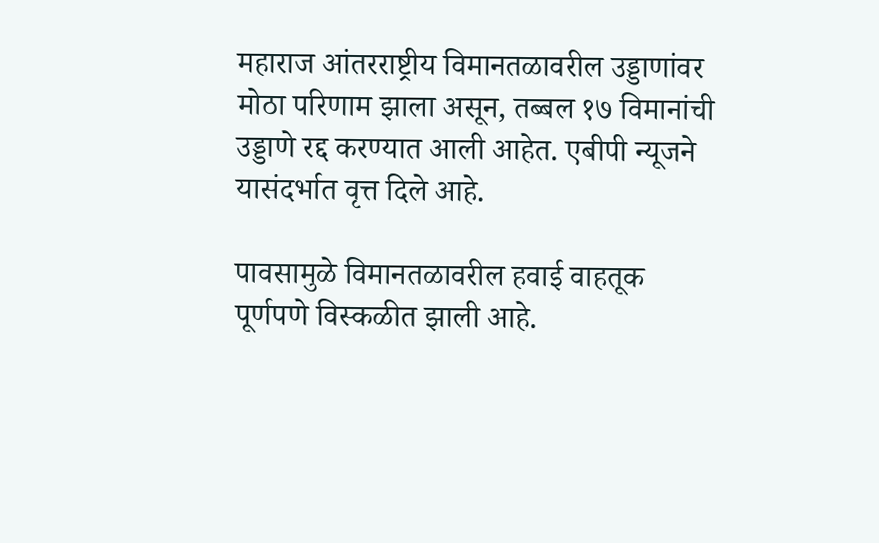महाराज आंतरराष्ट्रीय विमानतळावरील उड्डाणांवर मोठा परिणाम झाला असून, तब्बल १७ विमानांची उड्डाणे रद्द करण्यात आली आहेत. एबीपी न्यूजने यासंदर्भात वृत्त दिले आहे.

पावसामुळे विमानतळावरील हवाई वाहतूक पूर्णपणे विस्कळीत झाली आहे.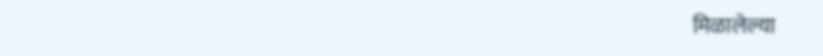मिळालेल्या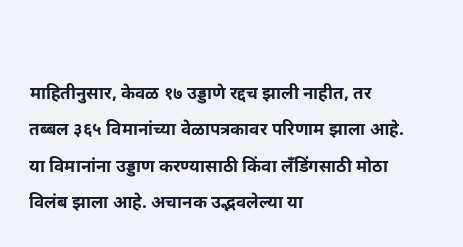माहितीनुसार, केवळ १७ उड्डाणे रद्दच झाली नाहीत, तर तब्बल ३६५ विमानांच्या वेळापत्रकावर परिणाम झाला आहे. या विमानांना उड्डाण करण्यासाठी किंवा लँडिंगसाठी मोठा विलंब झाला आहे. अचानक उद्भवलेल्या या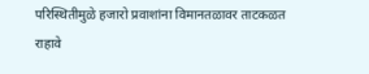परिस्थितीमुळे हजारो प्रवाशांना विमानतळावर ताटकळत राहावे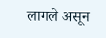लागले असून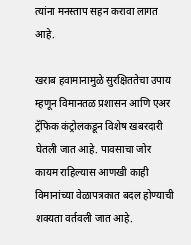त्यांना मनस्ताप सहन करावा लागत आहे.

खराब हवामानामुळे सुरक्षिततेचा उपाय म्हणून विमानतळ प्रशासन आणि एअर ट्रॅफिक कंट्रोलकडून विशेष खबरदारी घेतली जात आहे. पावसाचा जोर कायम राहिल्यास आणखी काही विमानांच्या वेळापत्रकात बदल होण्याची शक्यता वर्तवली जात आहे.